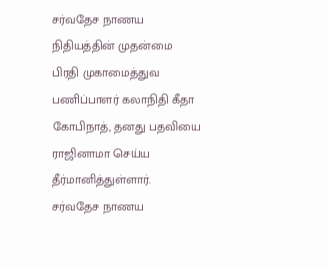சர்வதேச நாணய நிதியத்தின் முதன்மை பிரதி முகாமைத்துவ பணிப்பாளர் கலாநிதி கீதா கோபிநாத், தனது பதவியை ராஜினாமா செய்ய தீர்மானித்துள்ளார்.
சர்வதேச நாணய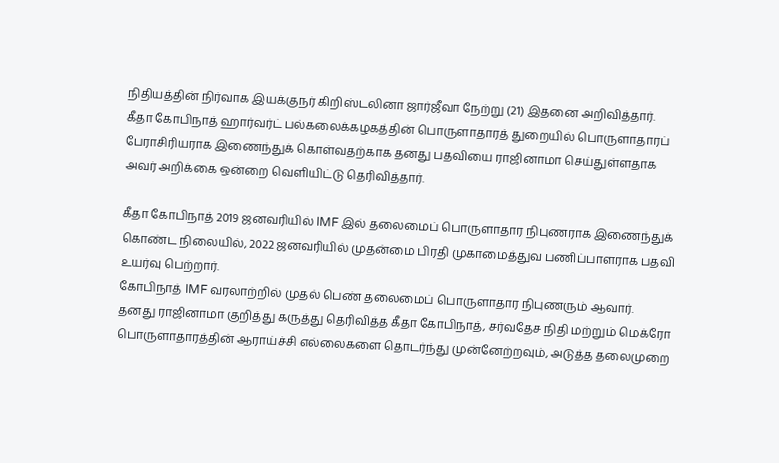நிதியத்தின் நிர்வாக இயக்குநர் கிறிஸ்டலினா ஜார்ஜீவா நேற்று (21) இதனை அறிவித்தார்.
கீதா கோபிநாத் ஹார்வர்ட் பல்கலைக்கழகத்தின் பொருளாதாரத் துறையில் பொருளாதாரப் பேராசிரியராக இணைந்துக் கொள்வதற்காக தனது பதவியை ராஜினாமா செய்துள்ளதாக அவர் அறிக்கை ஒன்றை வௌியிட்டு தெரிவித்தார்.

கீதா கோபிநாத் 2019 ஜனவரியில் IMF இல் தலைமைப் பொருளாதார நிபுணராக இணைந்துக் கொண்ட நிலையில், 2022 ஜனவரியில் முதன்மை பிரதி முகாமைத்துவ பணிப்பாளராக பதவி உயர்வு பெற்றார்.
கோபிநாத் IMF வரலாற்றில் முதல் பெண் தலைமைப் பொருளாதார நிபுணரும் ஆவார்.
தனது ராஜினாமா குறித்து கருத்து தெரிவித்த கீதா கோபிநாத், சர்வதேச நிதி மற்றும் மெக்ரோ பொருளாதாரத்தின் ஆராய்ச்சி எல்லைகளை தொடர்ந்து முன்னேற்றவும், அடுத்த தலைமுறை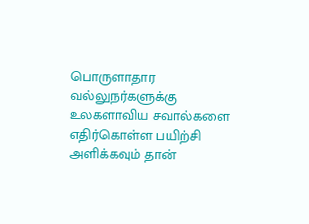பொருளாதார வல்லுநர்களுக்கு உலகளாவிய சவால்களை எதிர்கொள்ள பயிற்சி அளிக்கவும் தான்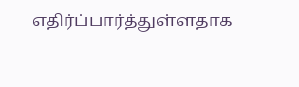எதிர்ப்பார்த்துள்ளதாக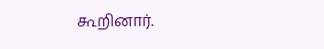கூறினார்.